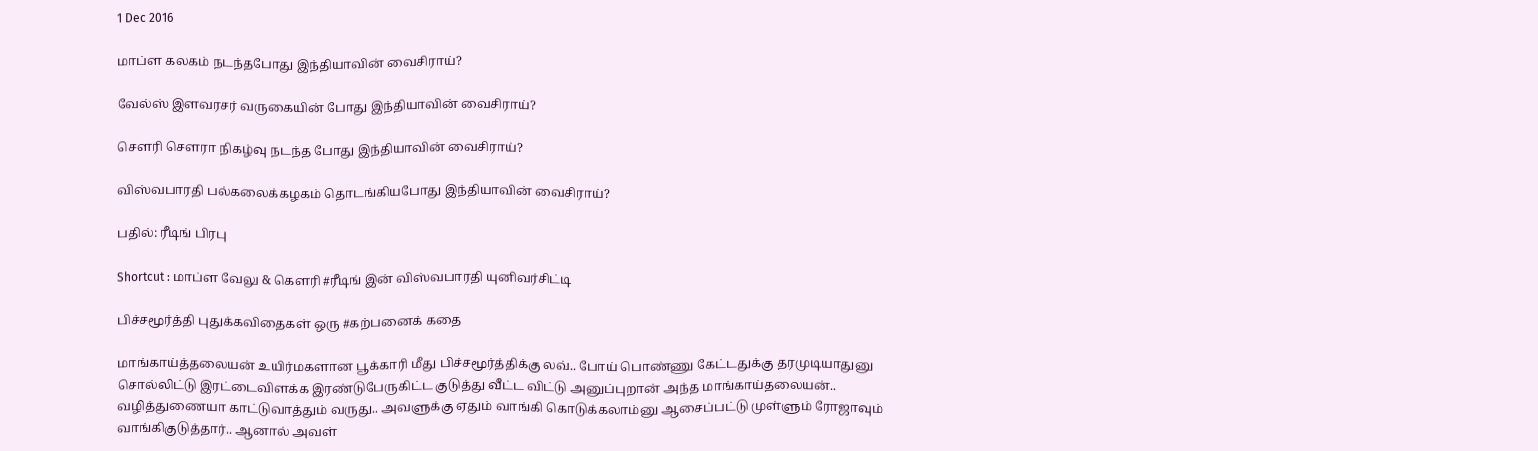1 Dec 2016

மாப்ள கலகம் நடந்தபோது இந்தியாவின் வைசிராய்?

வேல்ஸ் இளவரசர் வருகையின் போது இந்தியாவின் வைசிராய்?

சௌரி சௌரா நிகழ்வு நடந்த போது இந்தியாவின் வைசிராய்?

விஸ்வபாரதி பல்கலைக்கழகம் தொடங்கியபோது இந்தியாவின் வைசிராய்?

பதில்: ரீடிங் பிரபு

Shortcut : மாப்ள வேலு & கௌரி #ரீடிங் இன் விஸ்வபாரதி யுனிவர்சிட்டி

பிச்சமூர்த்தி புதுக்கவிதைகள் ஒரு #கற்பனைக் கதை

மாங்காய்த்தலையன் உயிர்மகளான பூக்காரி மீது பிச்சமூர்த்திக்கு லவ்.. போய் பொண்ணு கேட்டதுக்கு தரமுடியாதுனு சொல்லிட்டு இரட்டைவிளக்க இரண்டுபேருகிட்ட குடுத்து வீட்ட விட்டு அனுப்புறான் அந்த மாங்காய்தலையன்..
வழித்துணையா காட்டுவாத்தும் வருது.. அவளுக்கு ஏதும் வாங்கி கொடுக்கலாம்னு ஆசைப்பட்டு முள்ளும் ரோஜாவும் வாங்கிகுடுத்தார்.. ஆனால் அவள்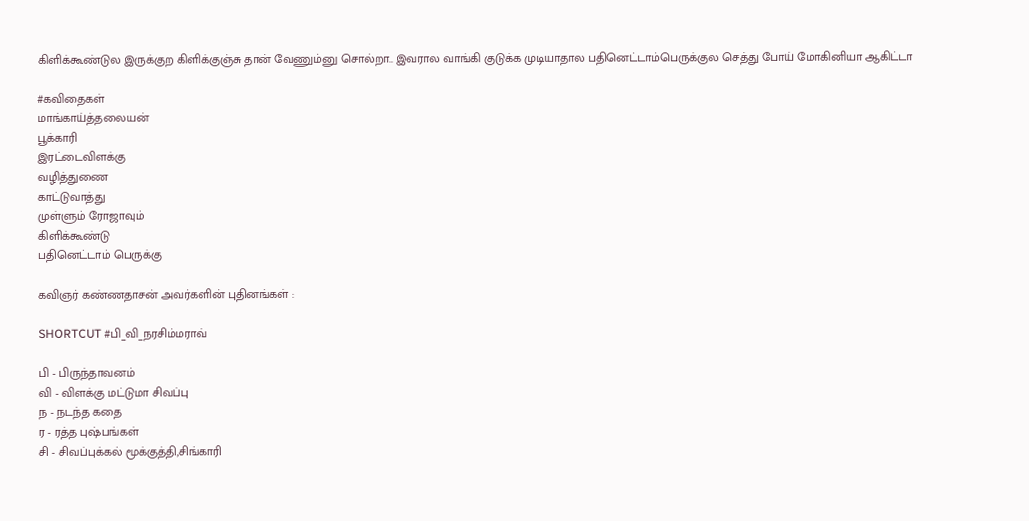கிளிக்கூண்டுல இருக்குற கிளிக்குஞ்சு தான் வேணும்னு சொல்றா.. இவரால வாங்கி குடுக்க முடியாதால பதினெட்டாம்பெருக்குல செத்து போய் மோகினியா ஆகிட்டா

#கவிதைகள்
மாங்காய்த்தலையன்
பூக்காரி
இரட்டைவிளக்கு
வழித்துணை
காட்டுவாத்து
முள்ளும் ரோஜாவும்
கிளிக்கூண்டு
பதினெட்டாம் பெருக்கு

கவிஞர் கண்ணதாசன் அவர்களின் புதினங்கள் :

SHORTCUT #பி_வி_நரசிம்மராவ்

பி - பிருந்தாவனம்
வி - விளக்கு மட்டுமா சிவப்பு
ந - நடந்த கதை
ர - ரத்த புஷ்பங்கள்
சி - சிவப்புக்கல் மூக்குத்தி,சிங்காரி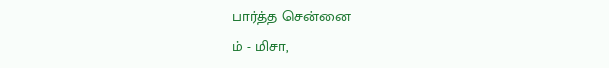பார்த்த சென்னை
ம் - மிசா,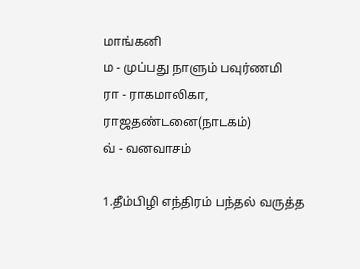மாங்கனி
ம - முப்பது நாளும் பவுர்ணமி
ரா - ராகமாலிகா, ராஜதண்டனை(நாடகம்)
வ் - வனவாசம்

1.தீம்பிழி எந்திரம் பந்தல் வருத்த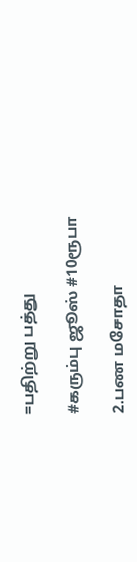=பதிற்று பத்து

#கரும்பு ஜூஸ் #10ரூபா

2.பண மசோதா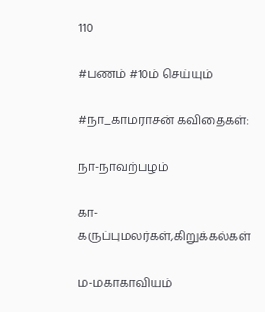110

#பணம் #10ம் செய்யும்

#நா_காமராசன் கவிதைகள்:

நா-நாவற்பழம்

கா-கருப்புமலர்கள்,கிறுக்கல்கள்

ம-மகாகாவியம்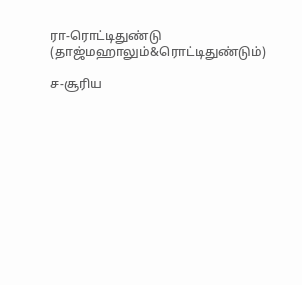ரா-ரொட்டிதுண்டு (தாஜ்மஹாலும்&ரொட்டிதுண்டும்)

ச-சூரிய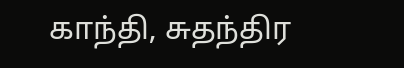காந்தி, சுதந்திர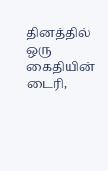தினத்தில் ஒரு கைதியின் டைரி,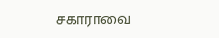சகாராவை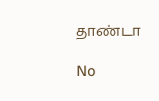தாண்டா

No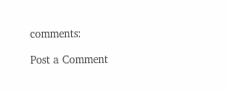comments:

Post a Comment